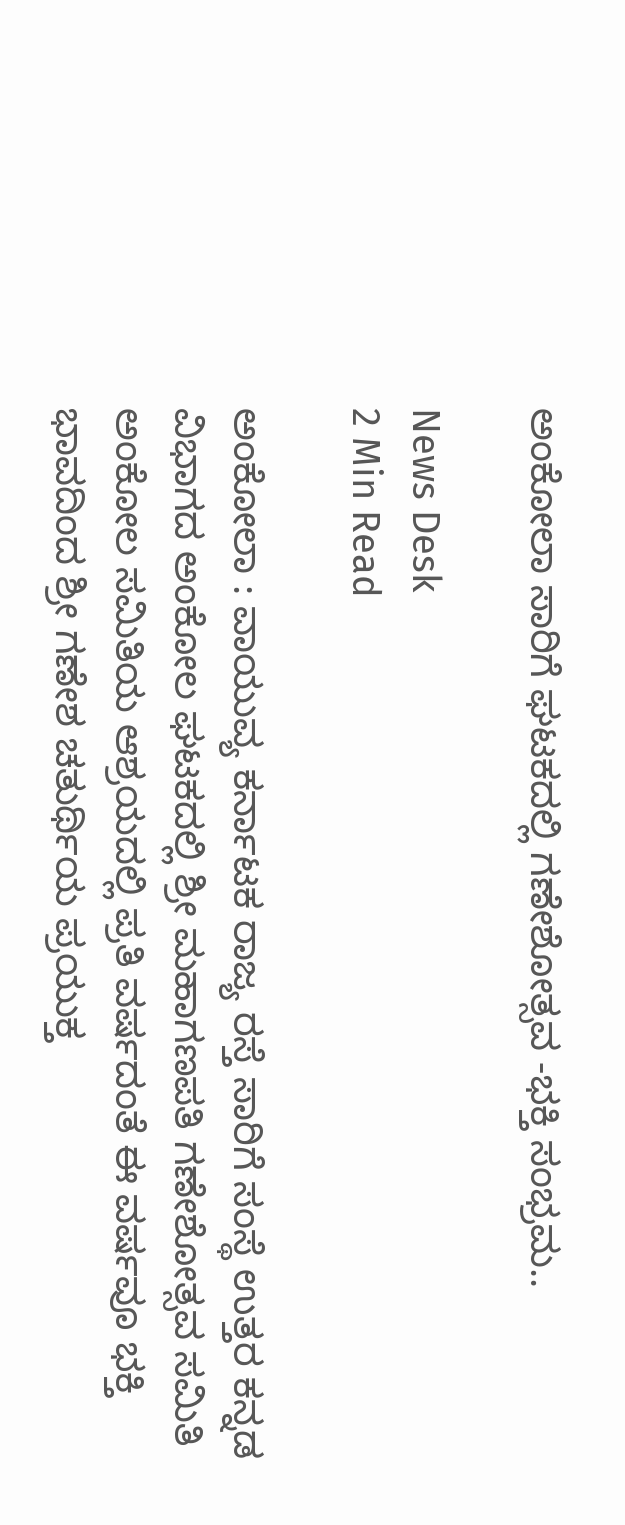ಅಂಕೋಲಾ ಸಾರಿಗೆ ಘಟಕದಲ್ಲಿ ಗಣೇಶೋತ್ಸವ -ಭಕ್ತಿ ಸಂಭ್ರಮ..

News Desk
2 Min Read

ಅಂಕೋಲಾ : ವಾಯುವ್ಯ ಕರ್ನಾಟಕ ರಾಜ್ಯ ರಸ್ತೆ ಸಾರಿಗೆ ಸಂಸ್ಥೆ ಉತ್ತರ ಕನ್ನಡ ವಿಭಾಗದ ಅಂಕೋಲ ಘಟಕದಲ್ಲಿ ಶ್ರೀ ಮಹಾಗಣಪತಿ ಗಣೇಶೋತ್ಸವ ಸಮಿತಿ ಅಂಕೋಲ ಸಮಿತಿಯ ಆಶ್ರಯದಲ್ಲಿ ಪ್ರತಿ ವರ್ಷದಂತೆ ಈ ವರ್ಷವೂ ಭಕ್ತಿ ಭಾವದಿಂದ ಶ್ರೀ ಗಣೇಶ ಚತುರ್ಥಿಯ ಪ್ರಯುಕ್ತ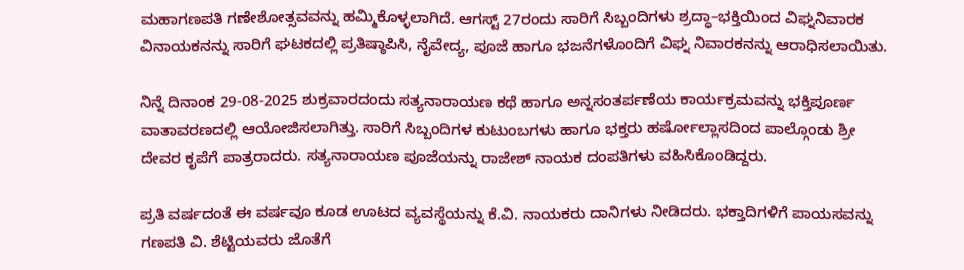ಮಹಾಗಣಪತಿ ಗಣೇಶೋತ್ಸವವನ್ನು ಹಮ್ಮಿಕೊಳ್ಳಲಾಗಿದೆ. ಆಗಸ್ಟ್ 27ರಂದು ಸಾರಿಗೆ ಸಿಬ್ಬಂದಿಗಳು ಶ್ರದ್ಧಾ–ಭಕ್ತಿಯಿಂದ ವಿಘ್ನನಿವಾರಕ ವಿನಾಯಕನನ್ನು ಸಾರಿಗೆ ಘಟಕದಲ್ಲಿ ಪ್ರತಿಷ್ಠಾಪಿಸಿ, ನೈವೇದ್ಯ, ಪೂಜೆ ಹಾಗೂ ಭಜನೆಗಳೊಂದಿಗೆ ವಿಘ್ನ ನಿವಾರಕನನ್ನು ಆರಾಧಿಸಲಾಯಿತು.

ನಿನ್ನೆ ದಿನಾಂಕ 29-08-2025 ಶುಕ್ರವಾರದಂದು ಸತ್ಯನಾರಾಯಣ ಕಥೆ ಹಾಗೂ ಅನ್ನಸಂತರ್ಪಣೆಯ ಕಾರ್ಯಕ್ರಮವನ್ನು ಭಕ್ತಿಪೂರ್ಣ ವಾತಾವರಣದಲ್ಲಿ ಆಯೋಜಿಸಲಾಗಿತ್ತು. ಸಾರಿಗೆ ಸಿಬ್ಬಂದಿಗಳ ಕುಟುಂಬಗಳು ಹಾಗೂ ಭಕ್ತರು ಹರ್ಷೋಲ್ಲಾಸದಿಂದ ಪಾಲ್ಗೊಂಡು ಶ್ರೀ ದೇವರ ಕೃಪೆಗೆ ಪಾತ್ರರಾದರು. ಸತ್ಯನಾರಾಯಣ ಪೂಜೆಯನ್ನು ರಾಜೇಶ್ ನಾಯಕ ದಂಪತಿಗಳು ವಹಿಸಿಕೊಂಡಿದ್ದರು.

ಪ್ರತಿ ವರ್ಷದಂತೆ ಈ ವರ್ಷವೂ ಕೂಡ ಊಟದ ವ್ಯವಸ್ಥೆಯನ್ನು ಕೆ.ವಿ. ನಾಯಕರು ದಾನಿಗಳು ನೀಡಿದರು. ಭಕ್ತಾದಿಗಳಿಗೆ ಪಾಯಸವನ್ನು ಗಣಪತಿ ವಿ. ಶೆಟ್ಟಿಯವರು ಜೊತೆಗೆ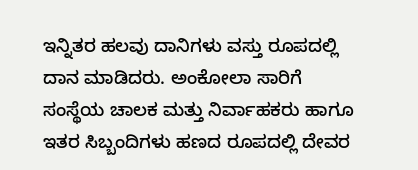ಇನ್ನಿತರ ಹಲವು ದಾನಿಗಳು ವಸ್ತು ರೂಪದಲ್ಲಿ ದಾನ ಮಾಡಿದರು. ಅಂಕೋಲಾ ಸಾರಿಗೆ ಸಂಸ್ಥೆಯ ಚಾಲಕ ಮತ್ತು ನಿರ್ವಾಹಕರು ಹಾಗೂ ಇತರ ಸಿಬ್ಬಂದಿಗಳು ಹಣದ ರೂಪದಲ್ಲಿ ದೇವರ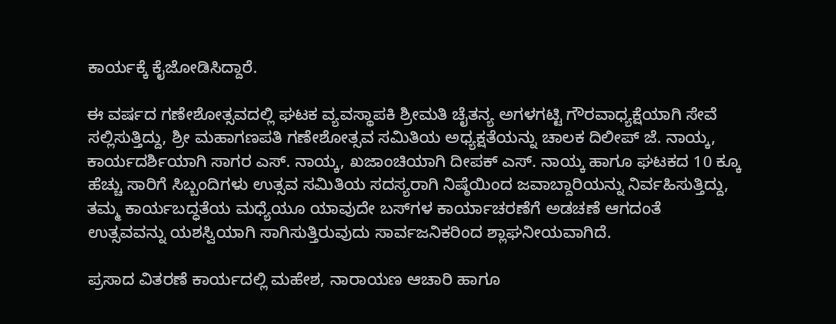ಕಾರ್ಯಕ್ಕೆ ಕೈಜೋಡಿಸಿದ್ದಾರೆ.

ಈ ವರ್ಷದ ಗಣೇಶೋತ್ಸವದಲ್ಲಿ ಘಟಕ ವ್ಯವಸ್ಥಾಪಕಿ ಶ್ರೀಮತಿ ಚೈತನ್ಯ ಅಗಳಗಟ್ಟಿ ಗೌರವಾಧ್ಯಕ್ಷೆಯಾಗಿ ಸೇವೆ ಸಲ್ಲಿಸುತ್ತಿದ್ದು, ಶ್ರೀ ಮಹಾಗಣಪತಿ ಗಣೇಶೋತ್ಸವ ಸಮಿತಿಯ ಅಧ್ಯಕ್ಷತೆಯನ್ನು ಚಾಲಕ ದಿಲೀಪ್ ಜೆ. ನಾಯ್ಕ, ಕಾರ್ಯದರ್ಶಿಯಾಗಿ ಸಾಗರ ಎಸ್. ನಾಯ್ಕ, ಖಜಾಂಚಿಯಾಗಿ ದೀಪಕ್ ಎಸ್. ನಾಯ್ಕ ಹಾಗೂ ಘಟಕದ 10 ಕ್ಕೂ ಹೆಚ್ಚು ಸಾರಿಗೆ ಸಿಬ್ಬಂದಿಗಳು ಉತ್ಸವ ಸಮಿತಿಯ ಸದಸ್ಯರಾಗಿ ನಿಷ್ಠೆಯಿಂದ ಜವಾಬ್ದಾರಿಯನ್ನು ನಿರ್ವಹಿಸುತ್ತಿದ್ದು, ತಮ್ಮ ಕಾರ್ಯಬದ್ಧತೆಯ ಮಧ್ಯೆಯೂ ಯಾವುದೇ ಬಸ್‌ಗಳ ಕಾರ್ಯಾಚರಣೆಗೆ ಅಡಚಣೆ ಆಗದಂತೆ ಉತ್ಸವವನ್ನು ಯಶಸ್ವಿಯಾಗಿ ಸಾಗಿಸುತ್ತಿರುವುದು ಸಾರ್ವಜನಿಕರಿಂದ ಶ್ಲಾಘನೀಯವಾಗಿದೆ.

ಪ್ರಸಾದ ವಿತರಣೆ ಕಾರ್ಯದಲ್ಲಿ ಮಹೇಶ, ನಾರಾಯಣ ಆಚಾರಿ ಹಾಗೂ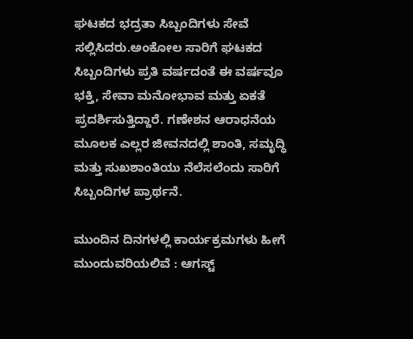ಘಟಕದ ಭದ್ರತಾ ಸಿಬ್ಬಂದಿಗಳು ಸೇವೆ ಸಲ್ಲಿಸಿದರು.ಅಂಕೋಲ ಸಾರಿಗೆ ಘಟಕದ ಸಿಬ್ಬಂದಿಗಳು ಪ್ರತಿ ವರ್ಷದಂತೆ ಈ ವರ್ಷವೂ ಭಕ್ತಿ, ಸೇವಾ ಮನೋಭಾವ ಮತ್ತು ಏಕತೆ ಪ್ರದರ್ಶಿಸುತ್ತಿದ್ದಾರೆ. ಗಣೇಶನ ಆರಾಧನೆಯ ಮೂಲಕ ಎಲ್ಲರ ಜೀವನದಲ್ಲಿ ಶಾಂತಿ, ಸಮೃದ್ಧಿ ಮತ್ತು ಸುಖಶಾಂತಿಯು ನೆಲೆಸಲೆಂದು ಸಾರಿಗೆ ಸಿಬ್ಬಂದಿಗಳ ಪ್ರಾರ್ಥನೆ.

ಮುಂದಿನ ದಿನಗಳಲ್ಲಿ ಕಾರ್ಯಕ್ರಮಗಳು ಹೀಗೆ ಮುಂದುವರಿಯಲಿವೆ : ಆಗಸ್ಟ್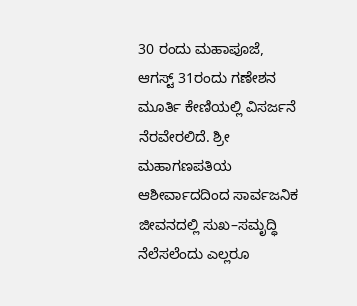30 ರಂದು ಮಹಾಪೂಜೆ, ಆಗಸ್ಟ್ 31ರಂದು ಗಣೇಶನ ಮೂರ್ತಿ ಕೇಣಿಯಲ್ಲಿ ವಿಸರ್ಜನೆ ನೆರವೇರಲಿದೆ. ಶ್ರೀ ಮಹಾಗಣಪತಿಯ ಆಶೀರ್ವಾದದಿಂದ ಸಾರ್ವಜನಿಕ ಜೀವನದಲ್ಲಿ ಸುಖ–ಸಮೃದ್ಧಿ ನೆಲೆಸಲೆಂದು ಎಲ್ಲರೂ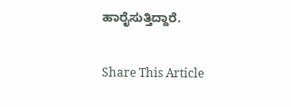ಹಾರೈಸುತ್ತಿದ್ದಾರೆ.

Share This Article